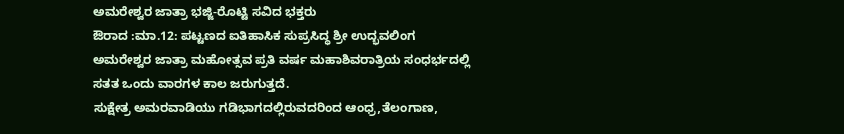ಅಮರೇಶ್ವರ ಜಾತ್ರಾ ಭಜ್ಜಿ-ರೊಟ್ಟಿ ಸವಿದ ಭಕ್ತರು
ಔರಾದ :ಮಾ.12: ಪಟ್ಟಣದ ಐತಿಹಾಸಿಕ ಸುಪ್ರಸಿದ್ಧ ಶ್ರೀ ಉದ್ಭವಲಿಂಗ ಅಮರೇಶ್ವರ ಜಾತ್ರಾ ಮಹೋತ್ಸವ ಪ್ರತಿ ವರ್ಷ ಮಹಾಶಿವರಾತ್ರಿಯ ಸಂಧರ್ಭದಲ್ಲಿ ಸತತ ಒಂದು ವಾರಗಳ ಕಾಲ ಜರುಗುತ್ತದೆ.
ಸುಕ್ಷೇತ್ರ ಅಮರವಾಡಿಯು ಗಡಿಭಾಗದಲ್ಲಿರುವದರಿಂದ ಆಂಧ್ರ,ತೆಲಂಗಾಣ,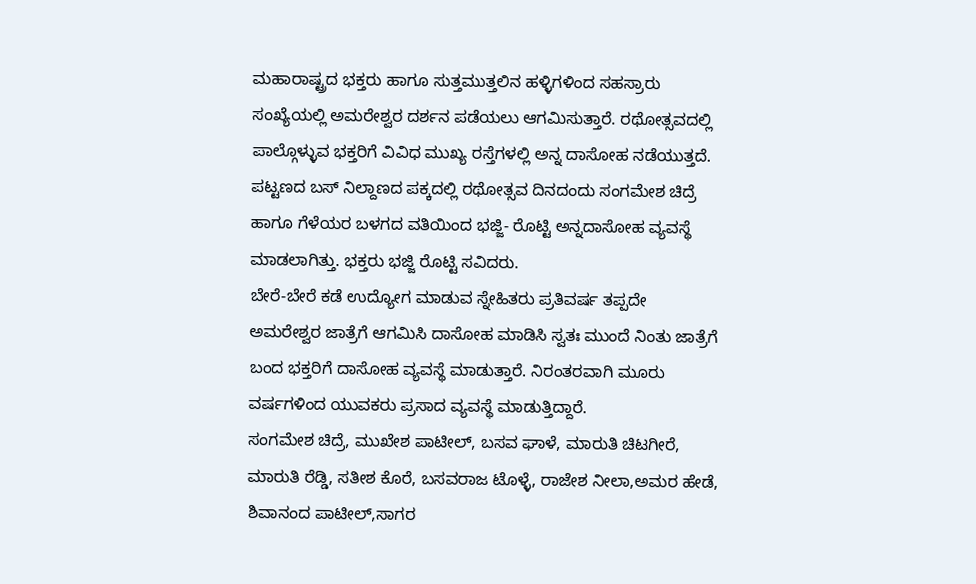ಮಹಾರಾಷ್ಟ್ರದ ಭಕ್ತರು ಹಾಗೂ ಸುತ್ತಮುತ್ತಲಿನ ಹಳ್ಳಿಗಳಿಂದ ಸಹಸ್ರಾರು ಸಂಖ್ಯೆಯಲ್ಲಿ ಅಮರೇಶ್ವರ ದರ್ಶನ ಪಡೆಯಲು ಆಗಮಿಸುತ್ತಾರೆ. ರಥೋತ್ಸವದಲ್ಲಿ ಪಾಲ್ಗೊಳ್ಳುವ ಭಕ್ತರಿಗೆ ವಿವಿಧ ಮುಖ್ಯ ರಸ್ತೆಗಳಲ್ಲಿ ಅನ್ನ ದಾಸೋಹ ನಡೆಯುತ್ತದೆ. ಪಟ್ಟಣದ ಬಸ್ ನಿಲ್ದಾಣದ ಪಕ್ಕದಲ್ಲಿ ರಥೋತ್ಸವ ದಿನದಂದು ಸಂಗಮೇಶ ಚಿದ್ರೆ ಹಾಗೂ ಗೆಳೆಯರ ಬಳಗದ ವತಿಯಿಂದ ಭಜ್ಜಿ- ರೊಟ್ಟಿ ಅನ್ನದಾಸೋಹ ವ್ಯವಸ್ಥೆ ಮಾಡಲಾಗಿತ್ತು. ಭಕ್ತರು ಭಜ್ಜಿ ರೊಟ್ಟಿ ಸವಿದರು.
ಬೇರೆ-ಬೇರೆ ಕಡೆ ಉದ್ಯೋಗ ಮಾಡುವ ಸ್ನೇಹಿತರು ಪ್ರತಿವರ್ಷ ತಪ್ಪದೇ ಅಮರೇಶ್ವರ ಜಾತ್ರೆಗೆ ಆಗಮಿಸಿ ದಾಸೋಹ ಮಾಡಿಸಿ ಸ್ವತಃ ಮುಂದೆ ನಿಂತು ಜಾತ್ರೆಗೆ ಬಂದ ಭಕ್ತರಿಗೆ ದಾಸೋಹ ವ್ಯವಸ್ಥೆ ಮಾಡುತ್ತಾರೆ. ನಿರಂತರವಾಗಿ ಮೂರು ವರ್ಷಗಳಿಂದ ಯುವಕರು ಪ್ರಸಾದ ವ್ಯವಸ್ಥೆ ಮಾಡುತ್ತಿದ್ದಾರೆ.
ಸಂಗಮೇಶ ಚಿದ್ರೆ, ಮುಖೇಶ ಪಾಟೀಲ್, ಬಸವ ಘಾಳೆ, ಮಾರುತಿ ಚಿಟಗೀರೆ, ಮಾರುತಿ ರೆಡ್ಡಿ, ಸತೀಶ ಕೊರೆ, ಬಸವರಾಜ ಟೊಳ್ಳೆ, ರಾಜೇಶ ನೀಲಾ,ಅಮರ ಹೇಡೆ, ಶಿವಾನಂದ ಪಾಟೀಲ್,ಸಾಗರ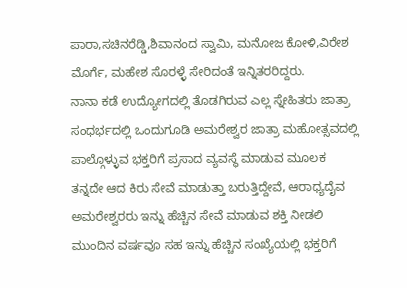ಪಾರಾ,ಸಚಿನರೆಡ್ಡಿ,ಶಿವಾನಂದ ಸ್ವಾಮಿ, ಮನೋಜ ಕೋಳಿ,ವಿರೇಶ ಮೊರ್ಗೆ, ಮಹೇಶ ಸೊರಳ್ಳೆ ಸೇರಿದಂತೆ ಇನ್ನಿತರರಿದ್ದರು.
ನಾನಾ ಕಡೆ ಉದ್ಯೋಗದಲ್ಲಿ ತೊಡಗಿರುವ ಎಲ್ಲ ಸ್ನೇಹಿತರು ಜಾತ್ರಾ ಸಂಧರ್ಭದಲ್ಲಿ ಒಂದುಗೂಡಿ ಅಮರೇಶ್ವರ ಜಾತ್ರಾ ಮಹೋತ್ಸವದಲ್ಲಿ ಪಾಲ್ಗೊಳ್ಳುವ ಭಕ್ತರಿಗೆ ಪ್ರಸಾದ ವ್ಯವಸ್ಥೆ ಮಾಡುವ ಮೂಲಕ ತನ್ನದೇ ಆದ ಕಿರು ಸೇವೆ ಮಾಡುತ್ತಾ ಬರುತ್ತಿದ್ದೇವೆ, ಆರಾಧ್ಯದೈವ ಅಮರೇಶ್ವರರು ಇನ್ನು ಹೆಚ್ಚಿನ ಸೇವೆ ಮಾಡುವ ಶಕ್ತಿ ನೀಡಲಿ ಮುಂದಿನ ವರ್ಷವೂ ಸಹ ಇನ್ನು ಹೆಚ್ಚಿನ ಸಂಖ್ಯೆಯಲ್ಲಿ ಭಕ್ತರಿಗೆ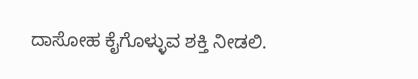ದಾಸೋಹ ಕೈಗೊಳ್ಳುವ ಶಕ್ತಿ ನೀಡಲಿ.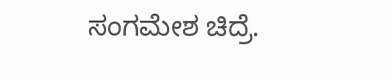ಸಂಗಮೇಶ ಚಿದ್ರೆ.